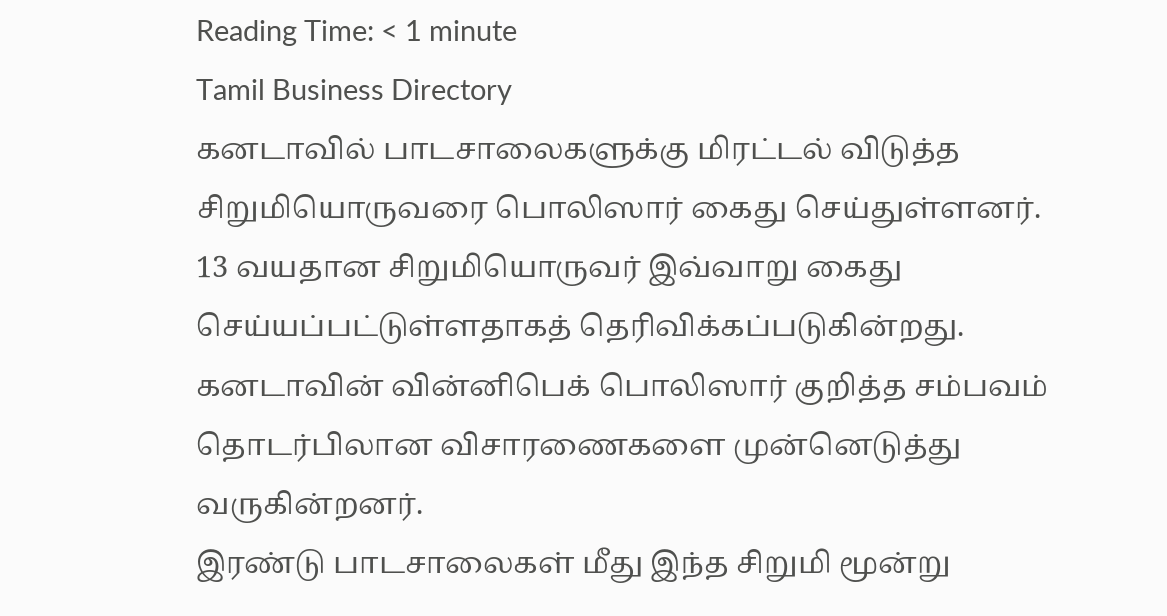Reading Time: < 1 minute
Tamil Business Directory
கனடாவில் பாடசாலைகளுக்கு மிரட்டல் விடுத்த சிறுமியொருவரை பொலிஸார் கைது செய்துள்ளனர்.
13 வயதான சிறுமியொருவர் இவ்வாறு கைது செய்யப்பட்டுள்ளதாகத் தெரிவிக்கப்படுகின்றது.
கனடாவின் வின்னிபெக் பொலிஸார் குறித்த சம்பவம் தொடர்பிலான விசாரணைகளை முன்னெடுத்து வருகின்றனர்.
இரண்டு பாடசாலைகள் மீது இந்த சிறுமி மூன்று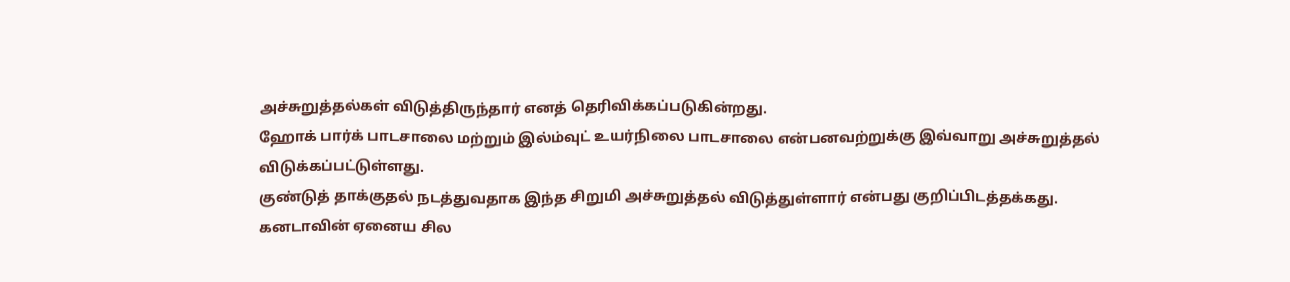அச்சுறுத்தல்கள் விடுத்திருந்தார் எனத் தெரிவிக்கப்படுகின்றது.
ஹோக் பார்க் பாடசாலை மற்றும் இல்ம்வுட் உயர்நிலை பாடசாலை என்பனவற்றுக்கு இவ்வாறு அச்சுறுத்தல் விடுக்கப்பட்டுள்ளது.
குண்டுத் தாக்குதல் நடத்துவதாக இந்த சிறுமி அச்சுறுத்தல் விடுத்துள்ளார் என்பது குறிப்பிடத்தக்கது.
கனடாவின் ஏனைய சில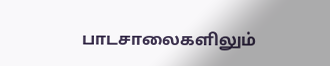பாடசாலைகளிலும்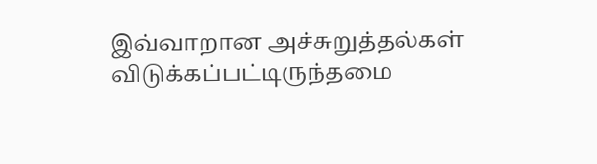இவ்வாறான அச்சுறுத்தல்கள் விடுக்கப்பட்டிருந்தமை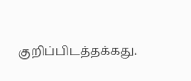குறிப்பிடத்தக்கது.